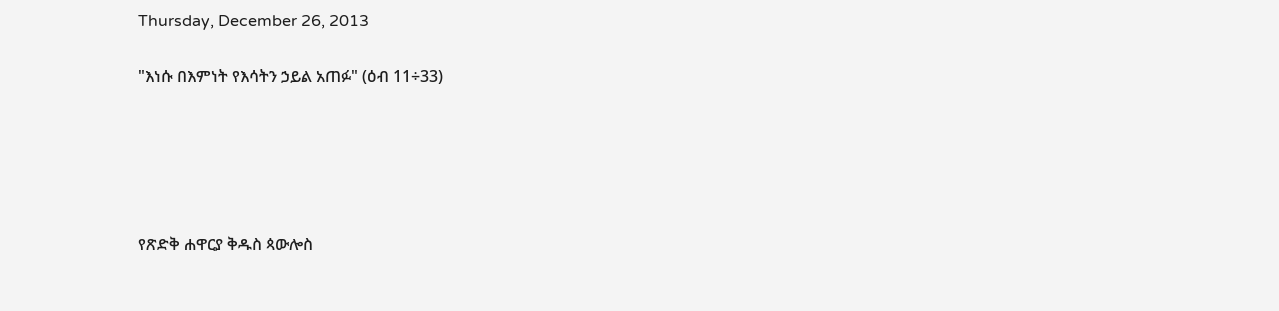Thursday, December 26, 2013

"እነሱ በእምነት የእሳትን ኃይል አጠፉ" (ዕብ 11÷33)





የጽድቅ ሐዋርያ ቅዱስ ጳውሎስ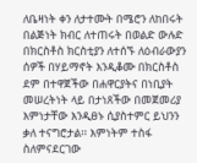ለቤዛነት ቀን ለታተሙት በሜሮን ለከበሩት በልጅነት ክብር ለተጠሩት በወልድ ውሉድ በክርስቶስ ክርስቲያን ለተሰኙ ለዕብራውያን ሰዎች በሃይማኖት እንዲቆሙ በክርስቶስ ደም በተዋጀችው በሐዋርያትና በነቢያት መሠረትነት ላይ በታነጸችው በመጀመሪያ እምነታቸው እንዲፀኑ ሲያስተምር ይህንን ቃለ ተናግሮታል፡፡ እምነትም ተስፋ ስለምናደርገው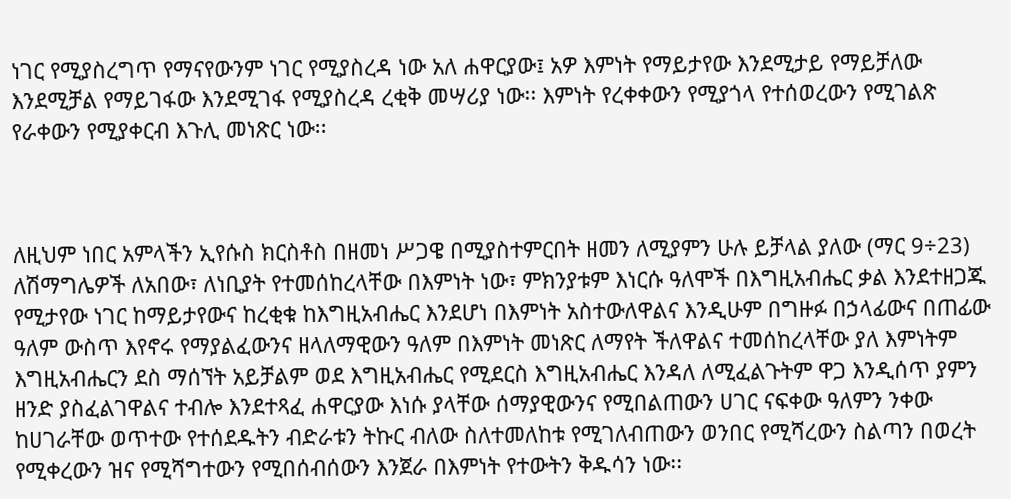ነገር የሚያስረግጥ የማናየውንም ነገር የሚያስረዳ ነው አለ ሐዋርያው፤ አዎ እምነት የማይታየው እንደሚታይ የማይቻለው እንደሚቻል የማይገፋው እንደሚገፋ የሚያስረዳ ረቂቅ መሣሪያ ነው፡፡ እምነት የረቀቀውን የሚያጎላ የተሰወረውን የሚገልጽ የራቀውን የሚያቀርብ እጉሊ መነጽር ነው፡፡



ለዚህም ነበር አምላችን ኢየሱስ ክርስቶስ በዘመነ ሥጋዌ በሚያስተምርበት ዘመን ለሚያምን ሁሉ ይቻላል ያለው (ማር 9÷23) ለሽማግሌዎች ለአበው፣ ለነቢያት የተመሰከረላቸው በእምነት ነው፣ ምክንያቱም እነርሱ ዓለሞች በእግዚአብሔር ቃል እንደተዘጋጁ የሚታየው ነገር ከማይታየውና ከረቂቁ ከእግዚአብሔር እንደሆነ በእምነት አስተውለዋልና እንዲሁም በግዙፉ በኃላፊውና በጠፊው ዓለም ውስጥ እየኖሩ የማያልፈውንና ዘላለማዊውን ዓለም በእምነት መነጽር ለማየት ችለዋልና ተመሰከረላቸው ያለ እምነትም እግዚአብሔርን ደስ ማሰኘት አይቻልም ወደ እግዚአብሔር የሚደርስ እግዚአብሔር እንዳለ ለሚፈልጉትም ዋጋ እንዲሰጥ ያምን ዘንድ ያስፈልገዋልና ተብሎ እንደተጻፈ ሐዋርያው እነሱ ያላቸው ሰማያዊውንና የሚበልጠውን ሀገር ናፍቀው ዓለምን ንቀው ከሀገራቸው ወጥተው የተሰደዱትን ብድራቱን ትኩር ብለው ስለተመለከቱ የሚገለብጠውን ወንበር የሚሻረውን ስልጣን በወረት የሚቀረውን ዝና የሚሻግተውን የሚበሰብሰውን እንጀራ በእምነት የተውትን ቅዱሳን ነው፡፡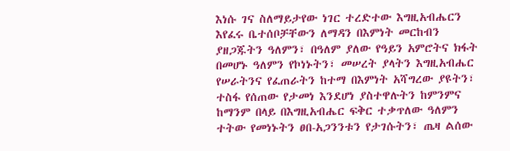እነሱ ገና ስለማይታየው ነገር ተረድተው እግዚአብሔርን እየፈሩ ቤተሰቦቻቸውን ለማዳን በእምነት መርከብን ያዘጋጁትን ዓለምን፣ በዓለም ያለው የዓይን አምሮትና ክፋት በመሆኑ ዓለምን የኮነኑትን፣ መሠረት ያላትን እግዚአብሔር የሠራትንና የፈጠራትን ከተማ በእምነት አሻግረው ያዩትን፣ ተስፋ የሰጠው የታመነ እንደሆነ ያስተዋሉትን ከምንምና ከማንም በላይ በእግዚአብሔር ፍቅር ተቃጥለው ዓለምን ተትው የመነኑትን ፀበ-አጋንንቱን የታገሱትን፣ ጤዛ ልሰው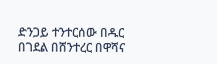ድንጋይ ተንተርሰው በዱር በገደል በሸንተረር በዋሻና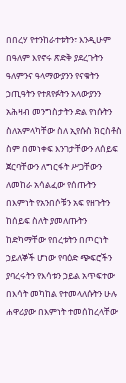በበረሃ የተንከራተቱትን፣ እንዲሁም በዓለም እየኖሩ ጽድቅ ያደረጉትን ዓለምንና ዓላማውያንን የናቁትን ኃጢዓትን የተጸየፉትን አላውያንን አሕዛብ መንግስታትን ድል የነሱትን ስለአምላካቸው ስለ ኢየሱስ ክርስቶስ ስም በመነቀፍ እንገታቸውን ለሰይፍ ጀርባቸውን ለግርፋት ሥጋቸውን ለመከራ አሳልፈው የሰጡትን በእምነት የአንበሶቹን አፍ የዘጉትን ከሰይፍ ስለት ያመለጡትን ከድካማቸው የበረቱትን በጦርነት ኃይለኞች ሆነው የባዕድ ጭፍሮችን ያባረሩትን የእሳቱን ኃይል አጥፍተው በእሳት መካከል የተመላለሱትን ሁሉ ሐዋሪያው በእምነት ተመሰከረላቸው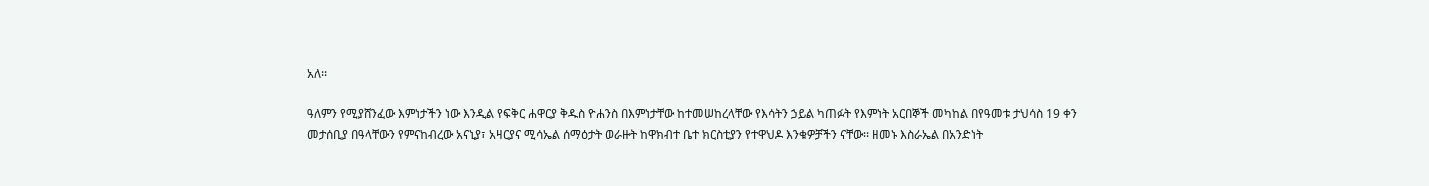አለ፡፡

ዓለምን የሚያሸንፈው እምነታችን ነው እንዲል የፍቅር ሐዋርያ ቅዱስ ዮሐንስ በእምነታቸው ከተመሠከረላቸው የእሳትን ኃይል ካጠፉት የእምነት አርበኞች መካከል በየዓመቱ ታህሳስ 19 ቀን መታሰቢያ በዓላቸውን የምናከብረው አናኒያ፣ አዛርያና ሚሳኤል ሰማዕታት ወራዙት ከዋክብተ ቤተ ክርስቲያን የተዋህዶ እንቁዎቻችን ናቸው፡፡ ዘመኑ እስራኤል በአንድነት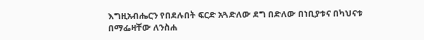እግዚአብሔርን የበደሉበት ፍርድ አጓድለው ደግ በድለው በነቢያቱና በካህናቱ በማፌዛቸው ለንስሐ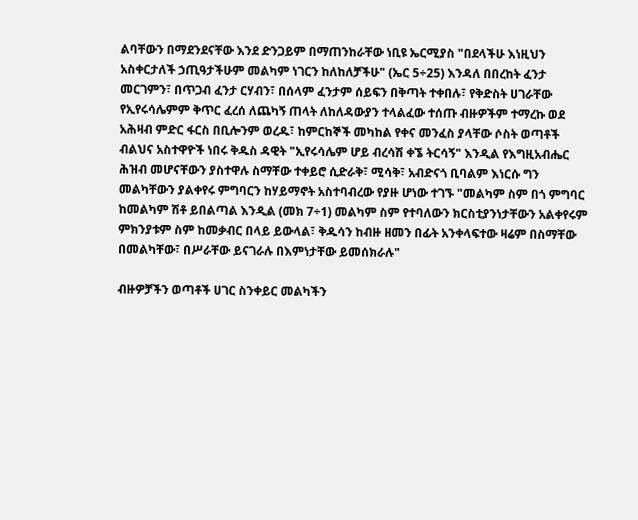ልባቸውን በማደንደናቸው እንደ ድንጋይም በማጠንከራቸው ነቢዩ ኤርሚያስ "በደላችሁ እነዚህን አስቀርታለች ኃጢዓታችሁም መልካም ነገርን ከለከለቻችሁ" (ኤር 5÷25) እንዳለ በበረከት ፈንታ መርገምን፣ በጥጋብ ፈንታ ርሃብን፣ በሰላም ፈንታም ሰይፍን በቅጣት ተቀበሉ፣ የቅድስት ሀገራቸው የኢየሩሳሌምም ቅጥር ፈረሰ ለጨካኝ ጠላት ለከለዳውያን ተላልፈው ተሰጡ ብዙዎችም ተማረኩ ወደ አሕዛብ ምድር ፋርስ በቢሎንም ወረዱ፣ ከምርከኞች መካከል የቀና መንፈስ ያላቸው ሶስት ወጣቶች ብልህና አስተዋዮች ነበሩ ቅዱስ ዳዊት "ኢየሩሳሌም ሆይ ብረሳሽ ቀኜ ትርሳኝ" እንዲል የእግዚአብሔር ሕዝብ መሆናቸውን ያስተዋሉ ስማቸው ተቀይሮ ሲድራቅ፣ ሚሳቅ፣ አብድናጎ ቢባልም እነርሱ ግን መልካቸውን ያልቀየሩ ምግባርን ከሃይማኖት አስተባብረው የያዙ ሆነው ተገኙ "መልካም ስም በጎ ምግባር ከመልካም ሽቶ ይበልጣል እንዲል (መክ 7÷1) መልካም ስም የተባለውን ክርስቲያንነታቸውን አልቀየሩም ምክንያቱም ስም ከመቃብር በላይ ይውላል፣ ቅዱሳን ከብዙ ዘመን በፊት አንቀላፍተው ዛሬም በስማቸው በመልካቸው፣ በሥራቸው ይናገራሉ በእምነታቸው ይመሰክራሉ"

ብዙዎቻችን ወጣቶች ሀገር ስንቀይር መልካችን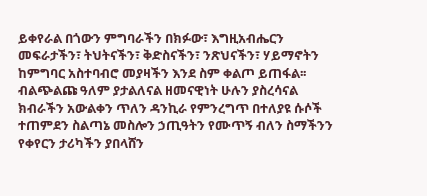ይቀየራል በጎውን ምግባራችን በክፉው፣ እግዚአብሔርን መፍራታችን፣ ትህትናችን፣ ቅድስናችን፣ ንጽህናችን፣ ሃይማኖትን ከምግባር አስተባብሮ መያዛችን እንደ ስም ቀልጦ ይጠፋል፡፡ ብልጭልጩ ዓለም ያታልለናል ዘመናዊነት ሁሉን ያስረሳናል ክብራችን አውልቀን ጥለን ዳንኪራ የምንረግጥ በተለያዩ ሱሶች ተጠምደን ስልጣኔ መስሎን ኃጢዓትን የሙጥኝ ብለን ስማችንን የቀየርን ታሪካችን ያበላሸን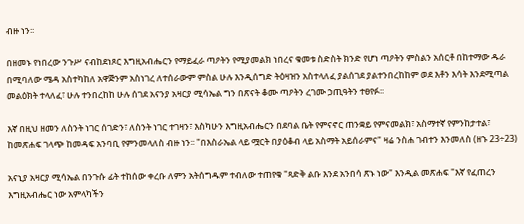ብዙ ነን፡፡

በዘመኑ የነበረው ንጉሥ ናብከደነጾር እግዚአብሔርን የማይፈራ ጣዖትን የሚያመልክ ነበረና ቁመቱ ስድስት ክንድ የሆነ ጣዖትን ምስልን አሰርቶ በከተማው ዱራ በሚባለው ሜዳ አስተካከለ አዋጅንም አስነገረ ለተሰራውም ምስል ሁሉ እንዲሰግድ ትዕዛዝን አስተላለፈ ያልሰገደ ያልተንበረከከም ወደ እቶን እሳት እንደሚጣል መልዕክት ተላለፈ፣ ሁሉ ተንበረከከ ሁሉ ሰገደ አናንያ አዛርያ ሚሳኤል ግን በጽናት ቆሙ ጣዖትን ረገሙ ኃጢዓትን ተፀየፉ፡፡

እኛ በዚህ ዘመን ለስንት ነገር ሰገድን፣ ለስንት ነገር ተገዛን፣ እስካሁን እግዚአብሔርን በደባል ቤት የምናኖር ጠንቋይ የምናመልክ፣ አስማተኛ የምንከታተል፣ ከመጽሐፍ ገላጭ ከመዳፍ አንባቢ የምንመላለስ ብዙ ነን፡፡ "በእስራኤል ላይ ሟርት በያዕቆብ ላይ አስማት አይሰራምና" ዛሬ ንስሐ ገብተን እንመለስ (ዘኁ 23÷23)

አናኒያ አዛርያ ሚሳኤል በንጉሱ ፊት ተከሰው ቀረቡ ለምን አትሰግዱም ተብለው ተጠየቁ "ጻድቅ ልቡ እንደ አንበሳ ጽኑ ነው" እንዲል መጽሐፍ "እኛ የፈጠረን እግዚአብሔር ነው አምላካችን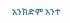አንክድም አንተ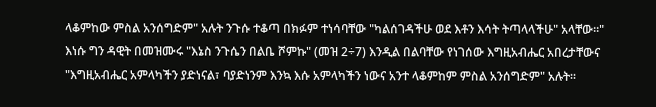ላቆምከው ምስል አንሰግድም" አሉት ንጉሱ ተቆጣ በክፉም ተነሳባቸው "ካልሰገዳችሁ ወደ እቶን እሳት ትጣላላችሁ" አላቸው፡፡" እነሱ ግን ዳዊት በመዝሙሩ "እኔስ ንጉሴን በልቤ ሾምኩ" (መዝ 2÷7) እንዲል በልባቸው የነገሰው እግዚአብሔር አበረታቸውና "እግዚአብሔር አምላካችን ያድነናል፣ ባያድነንም እንኳ እሱ አምላካችን ነውና አንተ ላቆምከም ምስል አንሰግድም" አሉት፡፡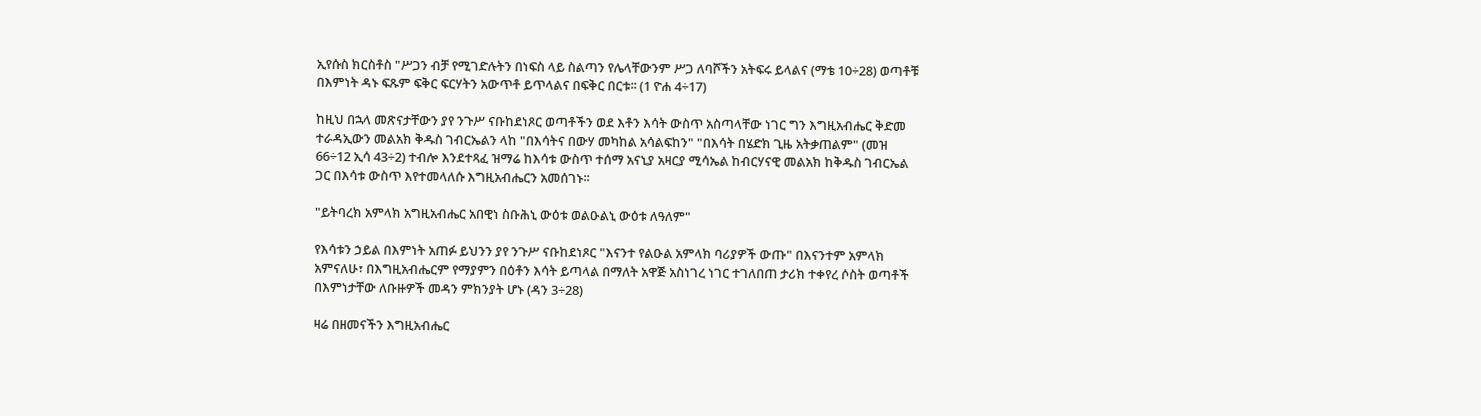ኢየሱስ ክርስቶስ "ሥጋን ብቻ የሚገድሉትን በነፍስ ላይ ስልጣን የሌላቸውንም ሥጋ ለባሾችን አትፍሩ ይላልና (ማቴ 10÷28) ወጣቶቹ በእምነት ዳኑ ፍጹም ፍቅር ፍርሃትን አውጥቶ ይጥላልና በፍቅር በርቱ፡፡ (1 ዮሐ 4÷17)

ከዚህ በኋላ መጽናታቸውን ያየ ንጉሥ ናቡከደነጾር ወጣቶችን ወደ እቶን እሳት ውስጥ አስጣላቸው ነገር ግን እግዚአብሔር ቅድመ ተራዳኢውን መልአክ ቅዱስ ገብርኤልን ላከ "በእሳትና በውሃ መካከል አሳልፍከን" "በእሳት በሄድክ ጊዜ አትቃጠልም" (መዝ 66÷12 ኢሳ 43÷2) ተብሎ እንደተጻፈ ዝማሬ ከእሳቱ ውስጥ ተሰማ አናኒያ አዛርያ ሚሳኤል ከብርሃናዊ መልአክ ከቅዱስ ገብርኤል ጋር በእሳቱ ውስጥ እየተመላለሱ እግዚአብሔርን አመሰገኑ፡፡

"ይትባረክ አምላክ አግዚአብሔር አበዊነ ስቡሕኒ ውዕቱ ወልዑልኒ ውዕቱ ለዓለም"

የእሳቱን ኃይል በእምነት አጠፉ ይህንን ያየ ንጉሥ ናቡከደነጾር "እናንተ የልዑል አምላክ ባሪያዎች ውጡ" በእናንተም አምላክ አምናለሁ፣ በእግዚአብሔርም የማያምን በዕቶን እሳት ይጣላል በማለት አዋጅ አስነገረ ነገር ተገለበጠ ታሪክ ተቀየረ ሶስት ወጣቶች በእምነታቸው ለቡዙዎች መዳን ምክንያት ሆኑ (ዳን 3÷28)

ዛሬ በዘመናችን እግዚአብሔር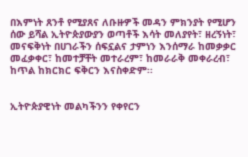በእምነት ጸንቶ የሚያጸና ለቡዙዎች መዳን ምክንያት የሚሆን ሰው ይሻል ኢትዮጵያውያን ወጣቶች እሳት መለያየት፣ ዘረኝነት፣ መናፍቅነት በሀገራችን ሰፍኗልና ታምነን እንሰማራ ከመቃቃር መፈቃቀር፣ ከመተቻቸት መተራረም፣ ከመራራቅ መቀራረብ፣ ከጥል ከክርክር ፍቅርን እናስቀድም፡፡


ኢትዮጵያዊነት መልካችንን የቀየርን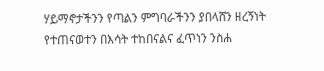ሃይማኖታችንን የጣልን ምግባራችንን ያበላሸን ዘረኝነት የተጠናወተን በእሳት ተከበናልና ፈጥነን ንስሐ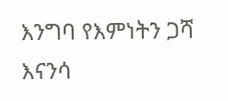እንግባ የእምነትን ጋሻ እናንሳ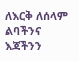ለእርቅ ለሰላም ልባችንና እጃችንን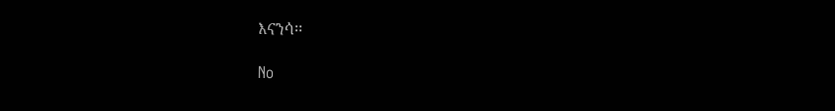እናንሳ፡፡

No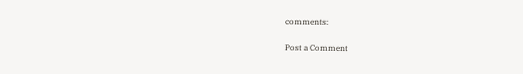comments:

Post a Comment